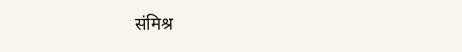संमिश्र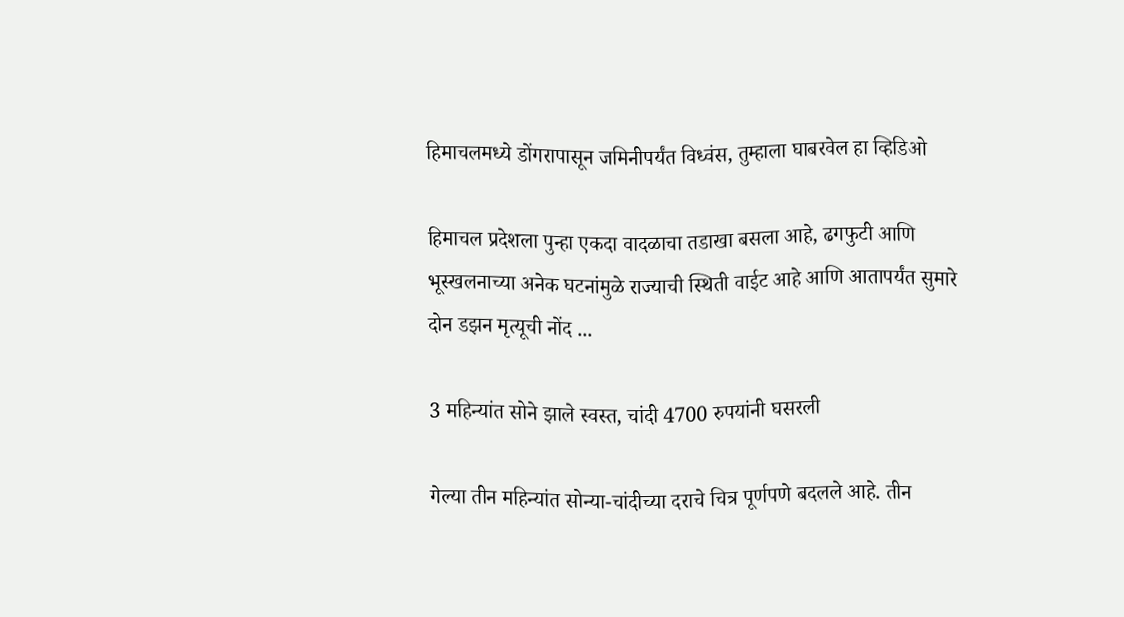हिमाचलमध्ये डोंगरापासून जमिनीपर्यंत विध्वंस, तुम्हाला घाबरवेल हा व्हिडिओ

हिमाचल प्रदेशला पुन्हा एकदा वादळाचा तडाखा बसला आहे, ढगफुटी आणि भूस्खलनाच्या अनेक घटनांमुळे राज्याची स्थिती वाईट आहे आणि आतापर्यंत सुमारे दोन डझन मृत्यूची नोंद ...

3 महिन्यांत सोने झाले स्वस्त, चांदी 4700 रुपयांनी घसरली

गेल्या तीन महिन्यांत सोन्या-चांदीच्या दराचे चित्र पूर्णपणे बदलले आहे. तीन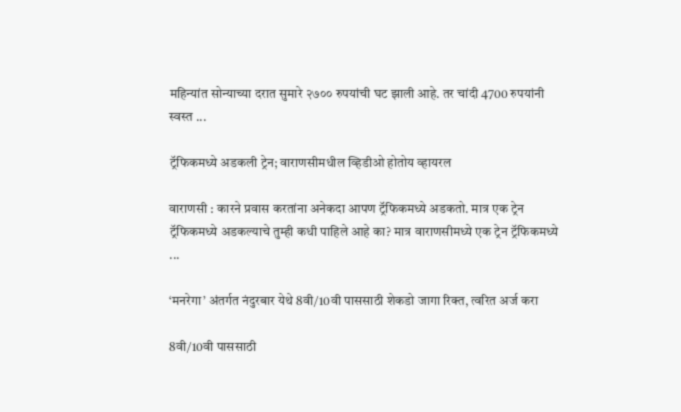महिन्यांत सोन्याच्या दरात सुमारे २७०० रुपयांची घट झाली आहे. तर चांदी 4700 रुपयांनी स्वस्त ...

ट्रॅफिकमध्ये अडकली ट्रेन; वाराणसीमधील व्हिडीओ होतोय व्हायरल

वाराणसी : कारने प्रवास करतांना अनेकदा आपण ट्रॅफिकमध्ये अडकतो. मात्र एक ट्रेन ट्रॅफिकमध्ये अडकल्याचे तुम्ही कधी पाहिले आहे का? मात्र वाराणसीमध्ये एक ट्रेन ट्रॅफिकमध्ये ...

‘मनरेगा’ अंतर्गत नंदुरबार येथे 8वी/10वी पाससाठी शेकडो जागा रिक्त, त्वरित अर्ज करा

8वी/10वी पाससाठी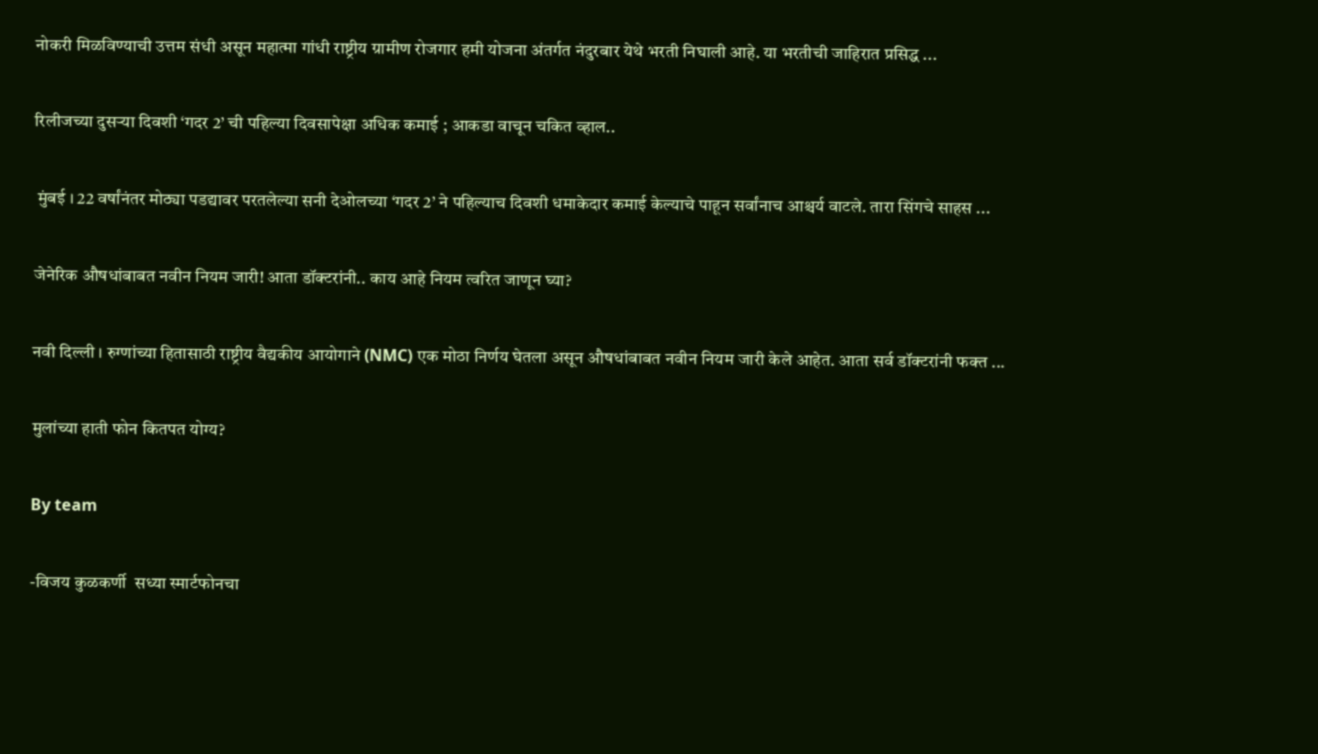नोकरी मिळविण्याची उत्तम संधी असून महात्मा गांधी राष्ट्रीय ग्रामीण रोजगार हमी योजना अंतर्गत नंदुरबार येथे भरती निघाली आहे. या भरतीची जाहिरात प्रसिद्ध ...

रिलीजच्या दुसऱ्या दिवशी ‘गदर 2’ ची पहिल्या दिवसापेक्षा अधिक कमाई ; आकडा वाचून चकित व्हाल..

 मुंबई । 22 वर्षांनंतर मोठ्या पडद्यावर परतलेल्या सनी देओलच्या ‘गदर 2’ ने पहिल्याच दिवशी धमाकेदार कमाई केल्याचे पाहून सर्वांनाच आश्चर्य वाटले. तारा सिंगचे साहस ...

जेनेरिक औषधांबाबत नवीन नियम जारी! आता डॉक्टरांनी.. काय आहे नियम त्वरित जाणून घ्या?

नवी दिल्ली । रुग्णांच्या हितासाठी राष्ट्रीय वैद्यकीय आयोगाने (NMC) एक मोठा निर्णय घेतला असून औषधांबाबत नवीन नियम जारी केले आहेत. आता सर्व डॉक्टरांनी फक्त ...

मुलांच्या हाती फोन कितपत योग्य?

By team

-विजय कुळकर्णी  सध्या स्मार्टफोनचा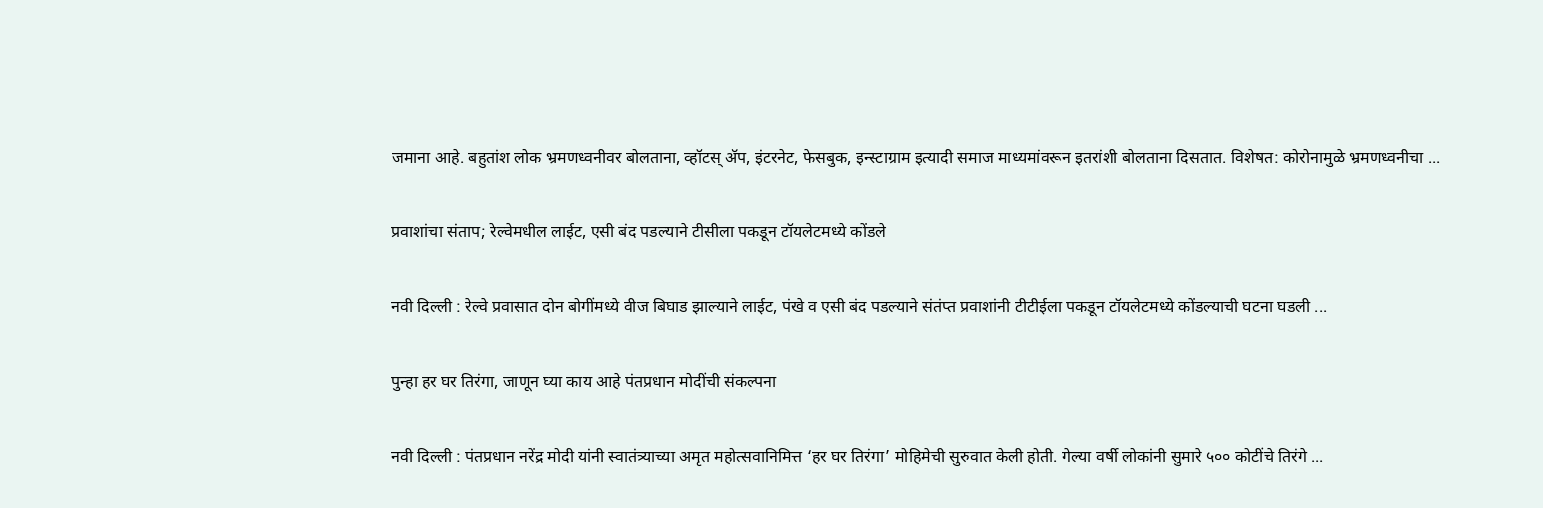जमाना आहे. बहुतांश लोक भ्रमणध्वनीवर बोलताना, व्हॉटस् अ‍ॅप, इंटरनेट, फेसबुक, इन्स्टाग्राम इत्यादी समाज माध्यमांवरून इतरांशी बोलताना दिसतात. विशेषत: कोरोनामुळे भ्रमणध्वनीचा ...

प्रवाशांचा संताप; रेल्वेमधील लाईट, एसी बंद पडल्याने टीसीला पकडून टॉयलेटमध्ये कोंडले

नवी दिल्ली : रेल्वे प्रवासात दोन बोगींमध्ये वीज बिघाड झाल्याने लाईट, पंखे व एसी बंद पडल्याने संतंप्त प्रवाशांनी टीटीईला पकडून टॉयलेटमध्ये कोंडल्याची घटना घडली ...

पुन्हा हर घर तिरंगा, जाणून घ्या काय आहे पंतप्रधान मोदींची संकल्पना

नवी दिल्ली : पंतप्रधान नरेंद्र मोदी यांनी स्वातंत्र्याच्या अमृत महोत्सवानिमित्त ‘हर घर तिरंगा’ मोहिमेची सुरुवात केली होती. गेल्या वर्षी लोकांनी सुमारे ५०० कोटींचे तिरंगे ...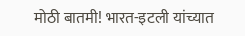मोठी बातमी! भारत-इटली यांच्यात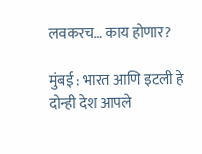लवकरच… काय होणार?

मुंबई : भारत आणि इटली हे दोन्ही देश आपले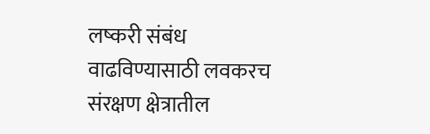लष्करी संबंध वाढविण्यासाठी लवकरच संरक्षण क्षेत्रातील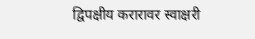द्विपक्षीय करारावर स्वाक्षरी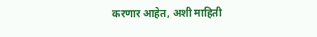करणार आहेत, अशी माहिती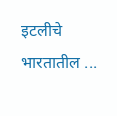इटलीचे भारतातील ...